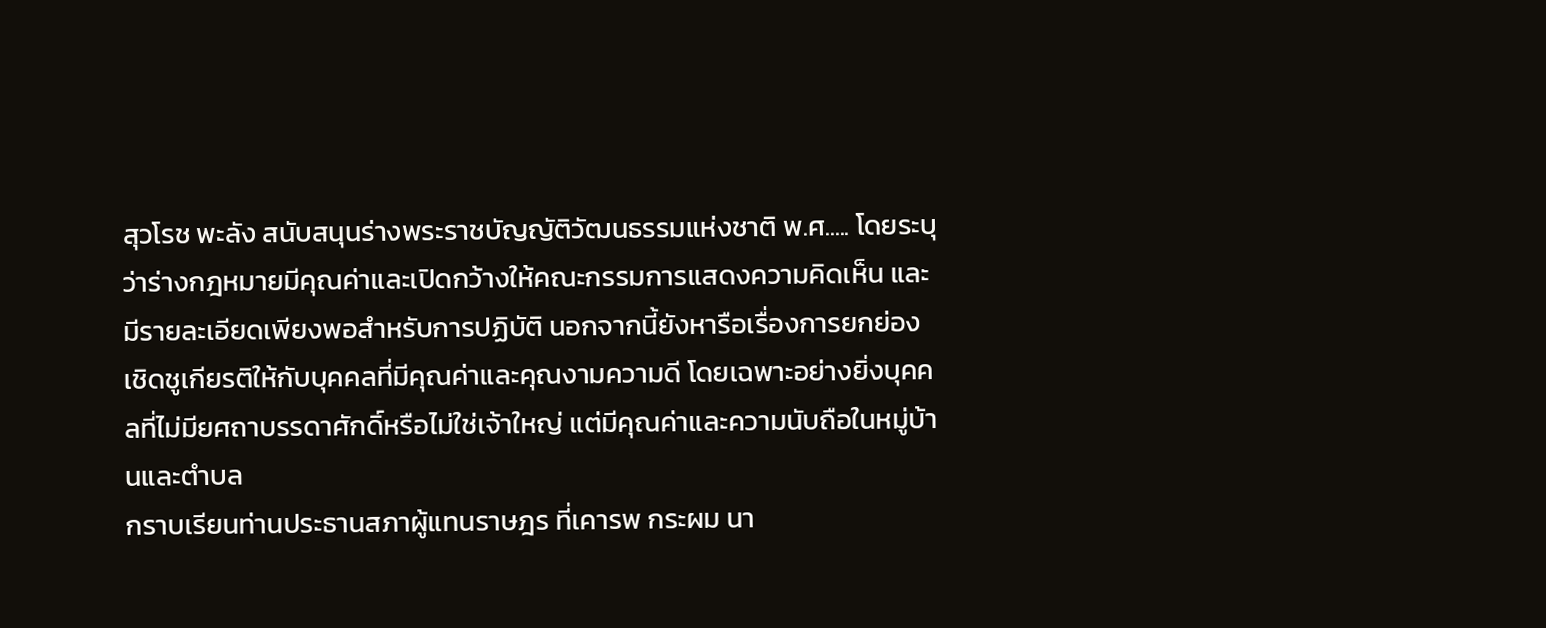สุวโรช พะลัง สนับสนุนร่างพระราชบัญญัติวัฒนธรรมแห่งชาติ พ.ศ..... โดยระบุว่าร่างกฎหมายมีคุณค่าและเปิดกว้างให้คณะกรรมการแสดงความคิดเห็น และมีรายละเอียดเพียงพอสำหรับการปฏิบัติ นอกจากนี้ยังหารือเรื่องการยกย่องเชิดชูเกียรติให้กับบุคคลที่มีคุณค่าและคุณงามความดี โดยเฉพาะอย่างยิ่งบุคคลที่ไม่มียศถาบรรดาศักดิ์หรือไม่ใช่เจ้าใหญ่ แต่มีคุณค่าและความนับถือในหมู่บ้านและตําบล
กราบเรียนท่านประธานสภาผู้แทนราษฎร ที่เคารพ กระผม นา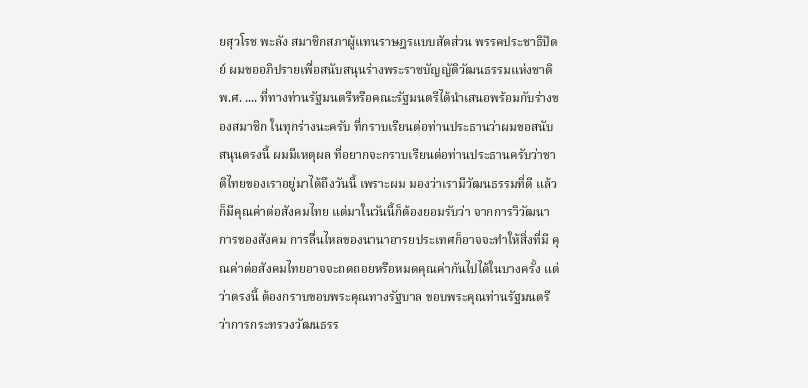ยสุวโรช พะลัง สมาชิกสภาผู้แทนราษฎรแบบสัดส่วน พรรคประชาธิปัตย์ ผมขออภิปรายเพื่อสนับสนุนร่างพระราชบัญญัติวัฒนธรรมแห่งชาติ พ.ศ. .... ที่ทางท่านรัฐมนตรีหรือคณะรัฐมนตรีได้นําเสนอพร้อมกับร่างของสมาชิก ในทุกร่างนะครับ ที่กราบเรียนต่อท่านประธานว่าผมขอสนับสนุนตรงนี้ ผมมีเหตุผล ที่อยากจะกราบเรียนต่อท่านประธานครับว่าชาติไทยของเราอยู่มาได้ถึงวันนี้ เพราะผม มองว่าเรามีวัฒนธรรมที่ดี แล้วก็มีคุณค่าต่อสังคมไทย แต่มาในวันนี้ก็ต้องยอมรับว่า จากการวิวัฒนาการของสังคม การลื่นไหลของนานาอารยประเทศก็อาจจะทําให้สิ่งที่มี คุณค่าต่อสังคมไทยอาจจะถดถอยหรือหมดคุณค่ากันไปได้ในบางครั้ง แต่ว่าตรงนี้ ต้องกราบขอบพระคุณทางรัฐบาล ขอบพระคุณท่านรัฐมนตรีว่าการกระทรวงวัฒนธรร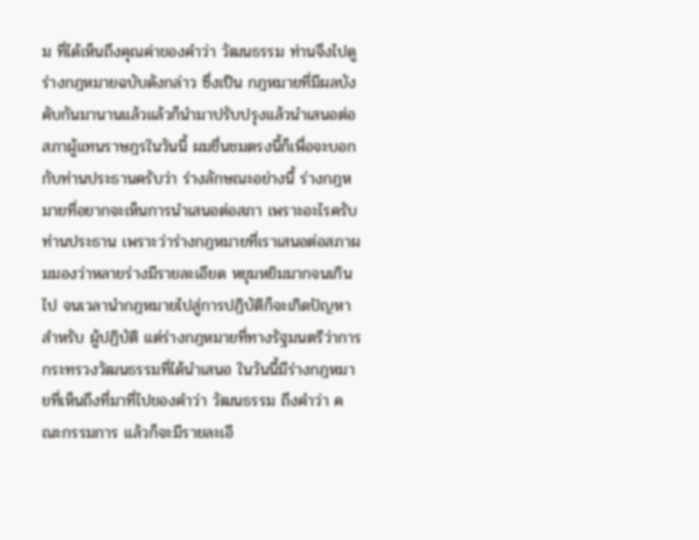ม ที่ได้เห็นถึงคุณค่าของคําว่า วัฒนธรรม ท่านจึงไปดูร่างกฎหมายฉบับดังกล่าว ซึ่งเป็น กฎหมายที่มีผลบังคับกันมานานแล้วแล้วก็นํามาปรับปรุงแล้วนําเสนอต่อ สภาผู้แทนราษฎรในวันนี้ ผมชื่นชมตรงนี้ก็เพื่อจะบอกกับท่านประธานครับว่า ร่างลักษณะอย่างนี้ ร่างกฎหมายที่อยากจะเห็นการนําเสนอต่อสภา เพราะอะไรครับ ท่านประธาน เพราะว่าร่างกฎหมายที่เราเสนอต่อสภาผมมองว่าหลายร่างมีรายละเอียด หยุมหยิมมากจนเกินไป จนเวลานํากฎหมายไปสู่การปฏิบัติก็จะเกิดปัญหาสําหรับ ผู้ปฏิบัติ แต่ร่างกฎหมายที่ทางรัฐมนตรีว่าการกระทรวงวัฒนธรรมที่ได้นําเสนอ ในวันนี้มีร่างกฎหมายที่เห็นถึงที่มาที่ไปของคําว่า วัฒนธรรม ถึงคําว่า คณะกรรมการ แล้วก็จะมีรายละเอี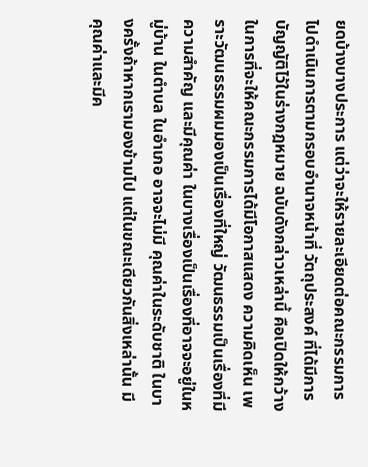ยดบ้างบางประการ แต่ว่าจะให้รายละเอียดต่อคณะกรรมการ ไปดําเนินการตามกรอบอํานาจหน้าที่ วัตถุประสงค์ ที่ได้มีการบัญญัติไว้ในร่างกฎหมาย ฉบับดังกล่าวเหล่านี้ คือเปิดให้กว้างในการที่จะให้คณะกรรมการได้มีโอกาสแสดง ความคิดเห็น เพราะวัฒนธรรมผมมองเป็นเรื่องที่ใหญ่ วัฒนธรรมเป็นเรื่องที่มีความสําคัญ และมีคุณค่า ในบางเรื่องเป็นเรื่องที่อาจจะอยู่ในหมู่บ้าน ในตําบล ในอําเภอ อาจจะไม่มี คุณค่าในระดับชาติ ในบางครั้งถ้าหากเรามองข้ามไป แต่ในขณะเดียวกันสิ่งเหล่านั้น มีคุณค่าและมีค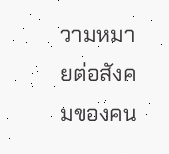วามหมายต่อสังคมของคน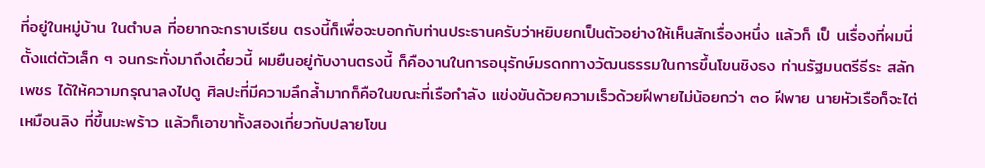ที่อยู่ในหมู่บ้าน ในตําบล ที่อยากจะกราบเรียน ตรงนี้ก็เพื่อจะบอกกับท่านประธานครับว่าหยิบยกเป็นตัวอย่างให้เห็นสักเรื่องหนึ่ง แล้วก็ เป็ นเรื่องที่ผมนี่ตั้งแต่ตัวเล็ก ๆ จนกระทั่งมาถึงเดี๋ยวนี้ ผมยืนอยู่กับงานตรงนี้ ก็คืองานในการอนุรักษ์มรดกทางวัฒนธรรมในการขึ้นโขนชิงธง ท่านรัฐมนตรีธีระ สลักเพชร ได้ให้ความกรุณาลงไปดู ศิลปะที่มีความลึกลํ้ามากก็คือในขณะที่เรือกําลัง แข่งขันด้วยความเร็วด้วยฝีพายไม่น้อยกว่า ๓๐ ฝีพาย นายหัวเรือก็จะไต่เหมือนลิง ที่ขึ้นมะพร้าว แล้วก็เอาขาทั้งสองเกี่ยวกับปลายโขน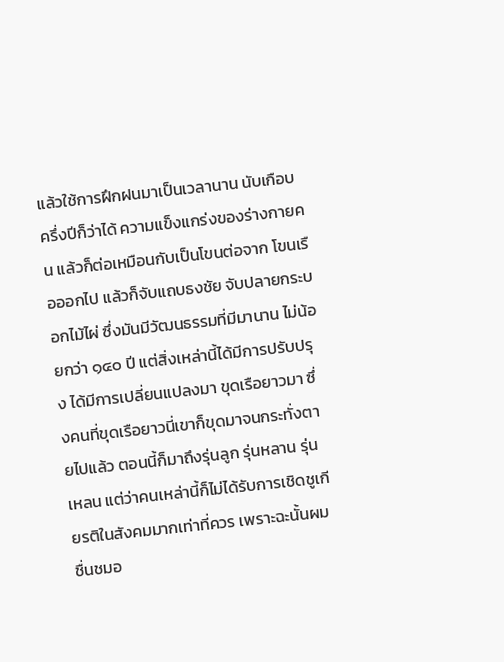แล้วใช้การฝึกฝนมาเป็นเวลานาน นับเกือบครึ่งปีก็ว่าได้ ความแข็งแกร่งของร่างกายคน แล้วก็ต่อเหมือนกับเป็นโขนต่อจาก โขนเรือออกไป แล้วก็จับแถบธงชัย จับปลายกระบอกไม้ไผ่ ซึ่งมันมีวัฒนธรรมที่มีมานาน ไม่น้อยกว่า ๑๔๐ ปี แต่สิ่งเหล่านี้ได้มีการปรับปรุง ได้มีการเปลี่ยนแปลงมา ขุดเรือยาวมา ซึ่งคนที่ขุดเรือยาวนี่เขาก็ขุดมาจนกระทั่งตายไปแล้ว ตอนนี้ก็มาถึงรุ่นลูก รุ่นหลาน รุ่นเหลน แต่ว่าคนเหล่านี้ก็ไม่ได้รับการเชิดชูเกียรติในสังคมมากเท่าที่ควร เพราะฉะนั้นผมชื่นชมอ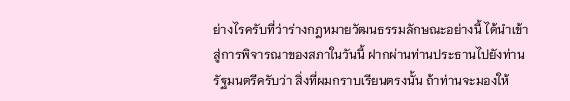ย่างไรครับที่ว่าร่างกฎหมายวัฒนธรรมลักษณะอย่างนี้ ได้นําเข้าสู่การพิจารณาของสภาในวันนี้ ฝากผ่านท่านประธานไปยังท่านรัฐมนตรีครับว่า สิ่งที่ผมกราบเรียนตรงนั้น ถ้าท่านจะมองให้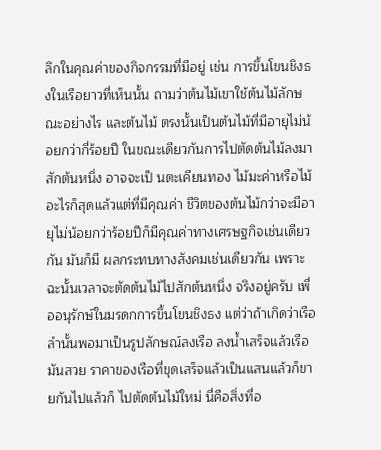ลึกในคุณค่าของกิจกรรมที่มีอยู่ เช่น การขึ้นโขนชิงธงในเรือยาวที่เห็นนั้น ถามว่าต้นไม้เขาใช้ต้นไม้ลักษณะอย่างไร และต้นไม้ ตรงนั้นเป็นต้นไม้ที่มีอายุไม่น้อยกว่ากี่ร้อยปี ในขณะเดียวกันการไปตัดต้นไม้ลงมา สักต้นหนึ่ง อาจจะเป็ นตะเคียนทอง ไม้มะค่าหรือไม้อะไรก็สุดแล้วแต่ที่มีคุณค่า ชีวิตของต้นไม้กว่าจะมีอายุไม่น้อยกว่าร้อยปีก็มีคุณค่าทางเศรษฐกิจเช่นเดียวกัน มันก็มี ผลกระทบทางสังคมเช่นเดียวกัน เพราะฉะนั้นเวลาจะตัดต้นไม้ไปสักต้นหนึ่ง จริงอยู่ครับ เพื่ออนุรักษ์ในมรดกการขึ้นโขนชิงธง แต่ว่าถ้าเกิดว่าเรือลํานั้นพอมาเป็นรูปลักษณ์ลงเรือ ลงนํ้าเสร็จแล้วเรือมันสวย ราคาของเรือที่ขุดเสร็จแล้วเป็นแสนแล้วก็ขายกันไปแล้วก็ ไปตัดต้นไม้ใหม่ นี่คือสิ่งที่อ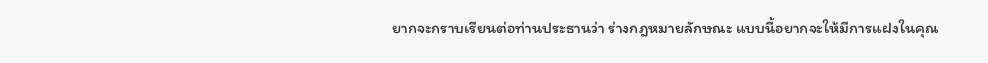ยากจะกราบเรียนต่อท่านประธานว่า ร่างกฎหมายลักษณะ แบบนี้อยากจะให้มีการแฝงในคุณ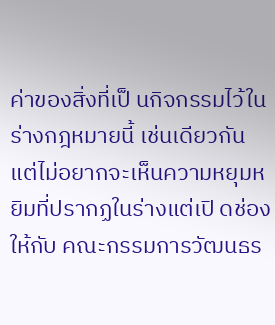ค่าของสิ่งที่เป็ นกิจกรรมไว้ในร่างกฎหมายนี้ เช่นเดียวกัน แต่ไม่อยากจะเห็นความหยุมหยิมที่ปรากฏในร่างแต่เปิ ดช่องให้กับ คณะกรรมการวัฒนธร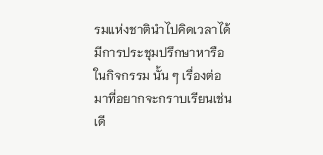รมแห่งชาตินําไปคิดเวลาได้มีการประชุมปรึกษาหารือในกิจกรรม นั้น ๆ เรื่องต่อมาที่อยากจะกราบเรียนเช่นเดี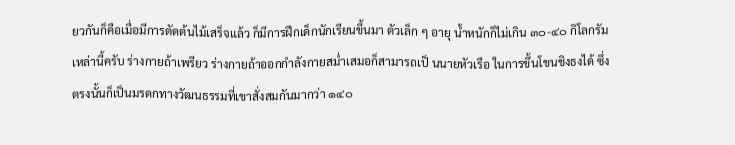ยวกันก็คือเมื่อมีการตัดต้นไม้เสร็จแล้ว ก็มีการฝึกเด็กนักเรียนขึ้นมา ตัวเล็ก ๆ อายุ นํ้าหนักก็ไม่เกิน ๓๐-๔๐ กิโลกรัม เหล่านี้ครับ ร่างกายถ้าเพรียว ร่างกายถ้าออกกําลังกายสมํ่าเสมอก็สามารถเป็ นนายหัวเรือ ในการขึ้นโขนชิงธงได้ ซึ่งตรงนั้นก็เป็นมรดกทางวัฒนธรรมที่เขาสั่งสมกันมากว่า ๑๔๐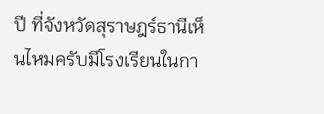ปี ที่จังหวัดสุราษฎร์ธานีเห็นไหมครับมีโรงเรียนในกา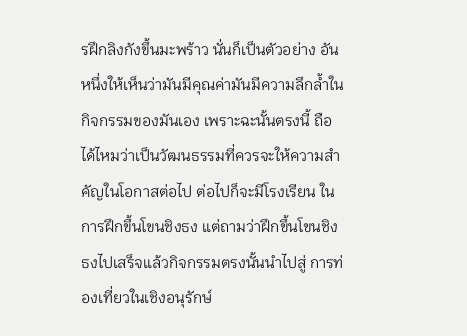รฝึกลิงกังขึ้นมะพร้าว นั่นก็เป็นตัวอย่าง อันหนึ่งให้เห็นว่ามันมีคุณค่ามันมีความลึกลํ้าในกิจกรรมของมันเอง เพราะฉะนั้นตรงนี้ ถือได้ไหมว่าเป็นวัฒนธรรมที่ควรจะให้ความสําคัญในโอกาสต่อไป ต่อไปก็จะมีโรงเรียน ในการฝึกขึ้นโขนชิงธง แต่ถามว่าฝึกขึ้นโขนชิงธงไปเสร็จแล้วกิจกรรมตรงนั้นนําไปสู่ การท่องเที่ยวในเชิงอนุรักษ์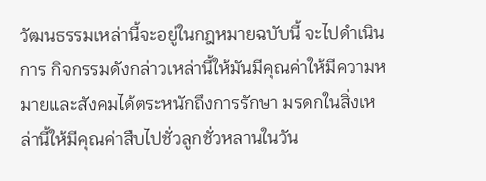วัฒนธรรมเหล่านี้จะอยู่ในกฎหมายฉบับนี้ จะไปดําเนินการ กิจกรรมดังกล่าวเหล่านี้ให้มันมีคุณค่าให้มีความหมายและสังคมได้ตระหนักถึงการรักษา มรดกในสิ่งเหล่านี้ให้มีคุณค่าสืบไปชั่วลูกชั่วหลานในวัน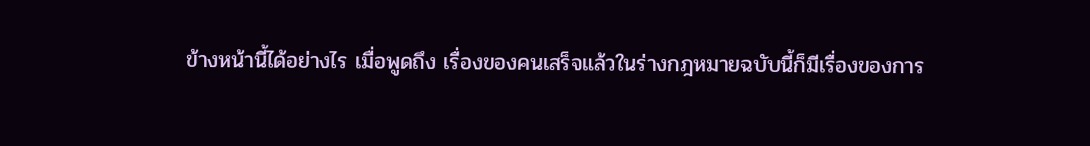ข้างหน้านี้ได้อย่างไร เมื่อพูดถึง เรื่องของคนเสร็จแล้วในร่างกฎหมายฉบับนี้ก็มีเรื่องของการ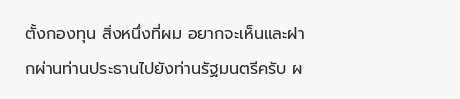ตั้งกองทุน สิ่งหนึ่งที่ผม อยากจะเห็นและฝากผ่านท่านประธานไปยังท่านรัฐมนตรีครับ ผ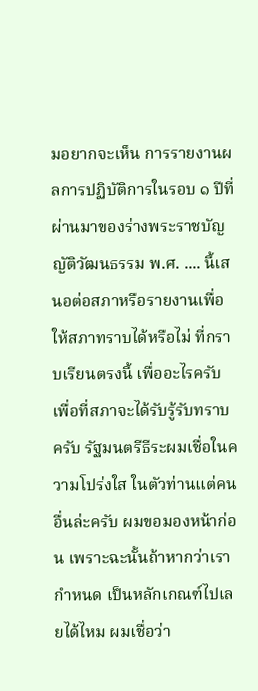มอยากจะเห็น การรายงานผลการปฏิบัติการในรอบ ๑ ปีที่ผ่านมาของร่างพระราชบัญญัติวัฒนธรรม พ.ศ. .... นี้เสนอต่อสภาหรือรายงานเพื่อให้สภาทราบได้หรือไม่ ที่กราบเรียนตรงนี้ เพื่ออะไรครับ เพื่อที่สภาจะได้รับรู้รับทราบครับ รัฐมนตรีธีระผมเชื่อในความโปร่งใส ในตัวท่านแต่คนอื่นล่ะครับ ผมขอมองหน้าก่อน เพราะฉะนั้นถ้าหากว่าเรากําหนด เป็นหลักเกณฑ์ไปเลยได้ไหม ผมเชื่อว่า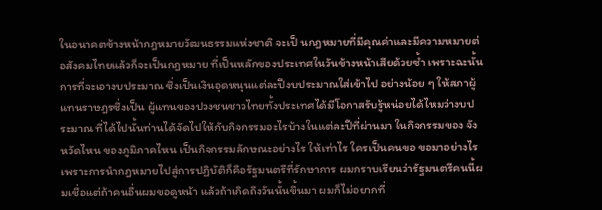ในอนาคตข้างหน้ากฎหมายวัฒนธรรมแห่งชาติ จะเป็ นกฎหมายที่มีคุณค่าและมีความหมายต่อสังคมไทยแล้วก็จะเป็นกฎหมาย ที่เป็นหลักของประเทศในวันข้างหน้าเสียด้วยซํ้า เพราะฉะนั้นการที่จะเอางบประมาณ ซึ่งเป็นเงินอุดหนุนแต่ละปีงบประมาณใส่เข้าไป อย่างน้อย ๆ ให้สภาผู้แทนราษฎรซึ่งเป็น ผู้แทนของปวงชนชาวไทยทั้งประเทศได้มีโอกาสรับรู้หน่อยได้ไหมว่างบประมาณ ที่ได้ไปนั้นท่านได้จัดไปให้กับกิจกรรมอะไรบ้างในแต่ละปีที่ผ่านมา ในกิจกรรมของ จังหวัดไหน ของภูมิภาคไหน เป็นกิจกรรมลักษณะอย่างไร ให้เท่าไร ใครเป็นคนขอ ขอมาอย่างไร เพราะการนํากฎหมายไปสู่การปฏิบัติก็คือรัฐมนตรีที่รักษาการ ผมกราบเรียนว่ารัฐมนตรีคนนี้ผมเชื่อแต่ถ้าคนอื่นผมขอดูหน้า แล้วถ้าเกิดถึงวันนั้นขึ้นมา ผมก็ไม่อยากที่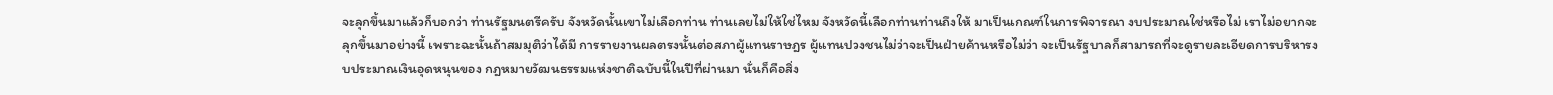จะลุกขึ้นมาแล้วก็บอกว่า ท่านรัฐมนตรีครับ จังหวัดนั้นเขาไม่เลือกท่าน ท่านเลยไม่ให้ใช่ไหม จังหวัดนี้เลือกท่านท่านถึงให้ มาเป็นเกณฑ์ในการพิจารณา งบประมาณใช่หรือไม่ เราไม่อยากจะลุกขึ้นมาอย่างนี้ เพราะฉะนั้นถ้าสมมุติว่าได้มี การรายงานผลตรงนั้นต่อสภาผู้แทนราษฎร ผู้แทนปวงชนไม่ว่าจะเป็นฝ่ายค้านหรือไม่ว่า จะเป็นรัฐบาลก็สามารถที่จะดูรายละเอียดการบริหารงบประมาณเงินอุดหนุนของ กฎหมายวัฒนธรรมแห่งชาติฉบับนี้ในปีที่ผ่านมา นั่นก็คือสิ่ง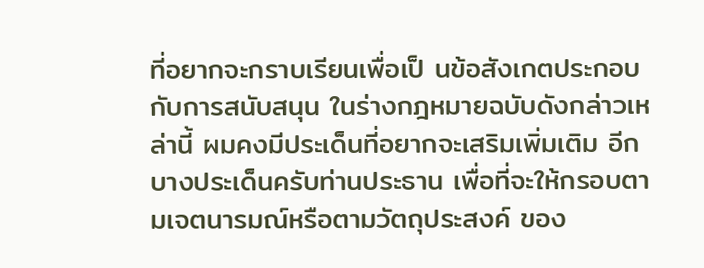ที่อยากจะกราบเรียนเพื่อเป็ นข้อสังเกตประกอบกับการสนับสนุน ในร่างกฎหมายฉบับดังกล่าวเหล่านี้ ผมคงมีประเด็นที่อยากจะเสริมเพิ่มเติม อีกบางประเด็นครับท่านประธาน เพื่อที่จะให้กรอบตามเจตนารมณ์หรือตามวัตถุประสงค์ ของ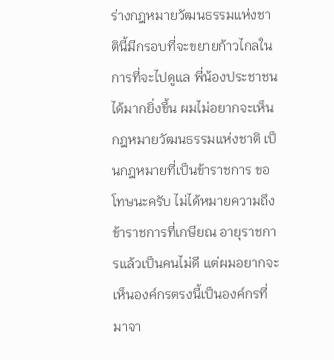ร่างกฎหมายวัฒนธรรมแห่งชาตินี้มีกรอบที่จะขยายก้าวไกลในการที่จะไปดูแล พี่น้องประชาชนได้มากยิ่งขึ้น ผมไม่อยากจะเห็นกฎหมายวัฒนธรรมแห่งชาติ เป็นกฎหมายที่เป็นข้าราชการ ขอโทษนะครับ ไม่ได้หมายความถึงข้าราชการที่เกษียณ อายุราชการแล้วเป็นคนไม่ดี แต่ผมอยากจะเห็นองค์กรตรงนี้เป็นองค์กรที่มาจา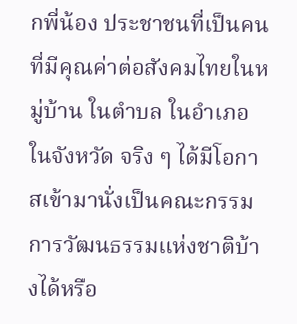กพี่น้อง ประชาชนที่เป็นคนที่มีคุณค่าต่อสังคมไทยในหมู่บ้าน ในตําบล ในอําเภอ ในจังหวัด จริง ๆ ได้มีโอกาสเข้ามานั่งเป็นคณะกรรมการวัฒนธรรมแห่งชาติบ้างได้หรือ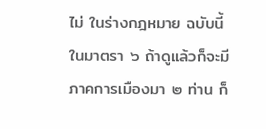ไม่ ในร่างกฎหมาย ฉบับนี้ในมาตรา ๖ ถ้าดูแล้วก็จะมีภาคการเมืองมา ๒ ท่าน ก็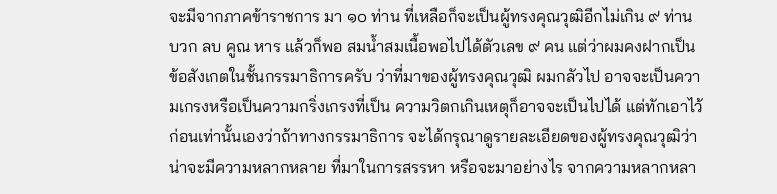จะมีจากภาคข้าราชการ มา ๑๐ ท่าน ที่เหลือก็จะเป็นผู้ทรงคุณวุฒิอีกไม่เกิน ๙ ท่าน บวก ลบ คูณ หาร แล้วก็พอ สมนํ้าสมเนื้อพอไปได้ตัวเลข ๙ คน แต่ว่าผมคงฝากเป็นข้อสังเกตในชั้นกรรมาธิการครับ ว่าที่มาของผู้ทรงคุณวุฒิ ผมกลัวไป อาจจะเป็นความเกรงหรือเป็นความกริ่งเกรงที่เป็น ความวิตกเกินเหตุก็อาจจะเป็นไปได้ แต่ทักเอาไว้ก่อนเท่านั้นเองว่าถ้าทางกรรมาธิการ จะได้กรุณาดูรายละเอียดของผู้ทรงคุณวุฒิว่าน่าจะมีความหลากหลาย ที่มาในการสรรหา หรือจะมาอย่างไร จากความหลากหลา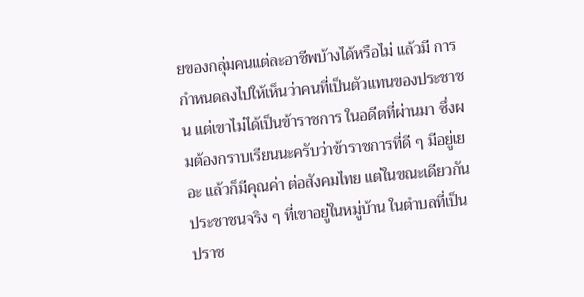ยของกลุ่มคนแต่ละอาชีพบ้างได้หรือไม่ แล้วมี การกําหนดลงไปให้เห็นว่าคนที่เป็นตัวแทนของประชาชน แต่เขาไม่ได้เป็นข้าราชการ ในอดีตที่ผ่านมา ซึ่งผมต้องกราบเรียนนะครับว่าข้าราชการที่ดี ๆ มีอยู่เยอะ แล้วก็มีคุณค่า ต่อสังคมไทย แต่ในขณะเดียวกันประชาชนจริง ๆ ที่เขาอยู่ในหมู่บ้าน ในตําบลที่เป็น ปราช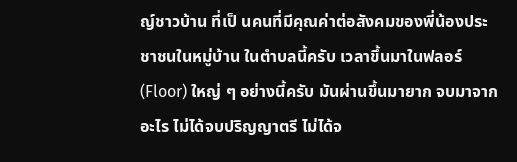ญ์ชาวบ้าน ที่เป็ นคนที่มีคุณค่าต่อสังคมของพี่น้องประชาชนในหมู่บ้าน ในตําบลนี้ครับ เวลาขึ้นมาในฟลอร์ (Floor) ใหญ่ ๆ อย่างนี้ครับ มันผ่านขึ้นมายาก จบมาจากอะไร ไม่ได้จบปริญญาตรี ไม่ได้จ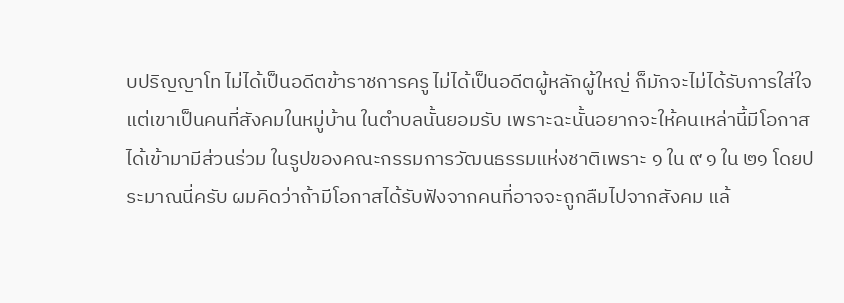บปริญญาโท ไม่ได้เป็นอดีตข้าราชการครู ไม่ได้เป็นอดีตผู้หลักผู้ใหญ่ ก็มักจะไม่ได้รับการใส่ใจแต่เขาเป็นคนที่สังคมในหมู่บ้าน ในตําบลนั้นยอมรับ เพราะฉะนั้นอยากจะให้คนเหล่านี้มีโอกาสได้เข้ามามีส่วนร่วม ในรูปของคณะกรรมการวัฒนธรรมแห่งชาติเพราะ ๑ ใน ๙ ๑ ใน ๒๑ โดยประมาณนี่ครับ ผมคิดว่าถ้ามีโอกาสได้รับฟังจากคนที่อาจจะถูกลืมไปจากสังคม แล้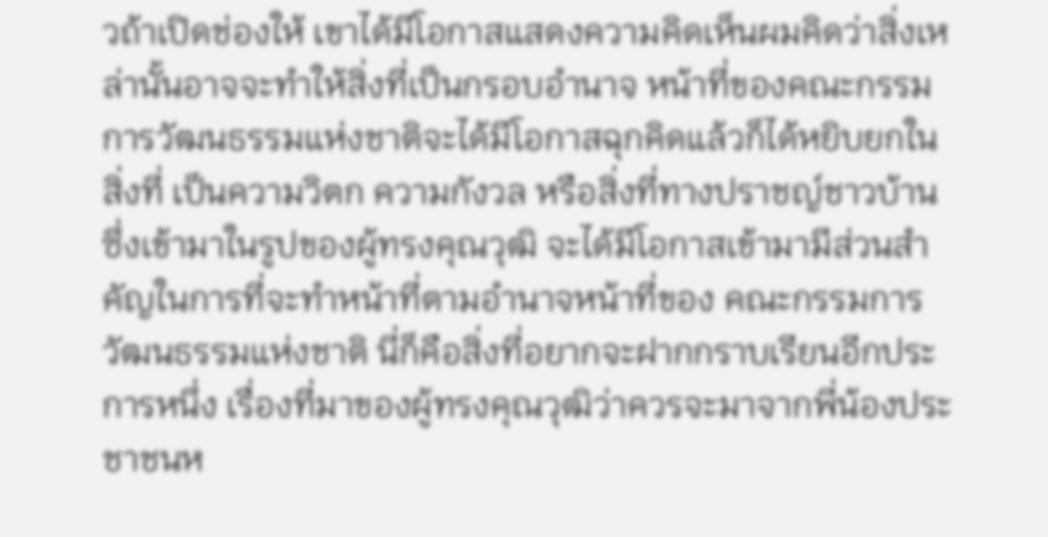วถ้าเปิดช่องให้ เขาได้มีโอกาสแสดงความคิดเห็นผมคิดว่าสิ่งเหล่านั้นอาจจะทําให้สิ่งที่เป็นกรอบอํานาจ หน้าที่ของคณะกรรมการวัฒนธรรมแห่งชาติจะได้มีโอกาสฉุกคิดแล้วก็ได้หยิบยกในสิ่งที่ เป็นความวิตก ความกังวล หรือสิ่งที่ทางปราชญ์ชาวบ้านซึ่งเข้ามาในรูปของผู้ทรงคุณวุฒิ จะได้มีโอกาสเข้ามามีส่วนสําคัญในการที่จะทําหน้าที่ตามอํานาจหน้าที่ของ คณะกรรมการวัฒนธรรมแห่งชาติ นี่ก็คือสิ่งที่อยากจะฝากกราบเรียนอีกประการหนึ่ง เรื่องที่มาของผู้ทรงคุณวุฒิว่าควรจะมาจากพี่น้องประชาชนห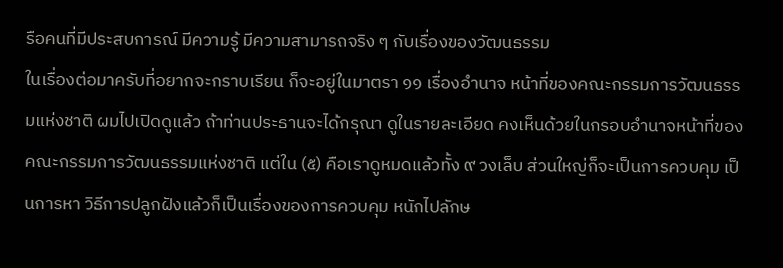รือคนที่มีประสบการณ์ มีความรู้ มีความสามารถจริง ๆ กับเรื่องของวัฒนธรรม
ในเรื่องต่อมาครับที่อยากจะกราบเรียน ก็จะอยู่ในมาตรา ๑๑ เรื่องอํานาจ หน้าที่ของคณะกรรมการวัฒนธรรมแห่งชาติ ผมไปเปิดดูแล้ว ถ้าท่านประธานจะได้กรุณา ดูในรายละเอียด คงเห็นด้วยในกรอบอํานาจหน้าที่ของคณะกรรมการวัฒนธรรมแห่งชาติ แต่ใน (๕) คือเราดูหมดแล้วทั้ง ๙ วงเล็บ ส่วนใหญ่ก็จะเป็นการควบคุม เป็นการหา วิธีการปลูกฝังแล้วก็เป็นเรื่องของการควบคุม หนักไปลักษ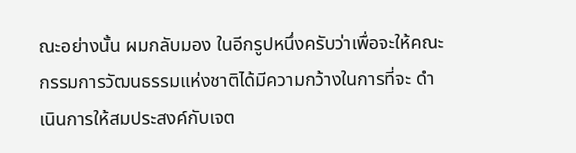ณะอย่างนั้น ผมกลับมอง ในอีกรูปหนึ่งครับว่าเพื่อจะให้คณะกรรมการวัฒนธรรมแห่งชาติได้มีความกว้างในการที่จะ ดําเนินการให้สมประสงค์กับเจต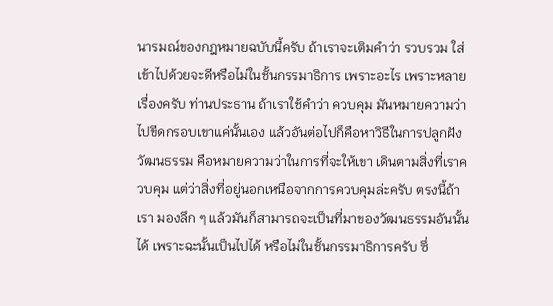นารมณ์ของกฎหมายฉบับนี้ครับ ถ้าเราจะเติมคําว่า รวบรวม ใส่เข้าไปด้วยจะดีหรือไม่ในชั้นกรรมาธิการ เพราะอะไร เพราะหลายเรื่องครับ ท่านประธาน ถ้าเราใช้คําว่า ควบคุม มันหมายความว่าไปขีดกรอบเขาแค่นั้นเอง แล้วอันต่อไปก็คือหาวิธีในการปลูกฝังวัฒนธรรม คือหมายความว่าในการที่จะให้เขา เดินตามสิ่งที่เราควบคุม แต่ว่าสิ่งที่อยู่นอกเหนือจากการควบคุมล่ะครับ ตรงนี้ถ้าเรา มองลึก ๆ แล้วมันก็สามารถจะเป็นที่มาของวัฒนธรรมอันนั้นได้ เพราะฉะนั้นเป็นไปได้ หรือไม่ในชั้นกรรมาธิการครับ ซึ่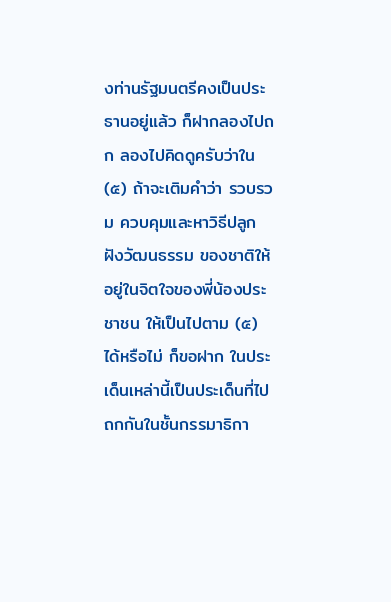งท่านรัฐมนตรีคงเป็นประธานอยู่แล้ว ก็ฝากลองไปถก ลองไปคิดดูครับว่าใน (๕) ถ้าจะเติมคําว่า รวบรวม ควบคุมและหาวิธีปลูกฝังวัฒนธรรม ของชาติให้อยู่ในจิตใจของพี่น้องประชาชน ให้เป็นไปตาม (๕) ได้หรือไม่ ก็ขอฝาก ในประเด็นเหล่านี้เป็นประเด็นที่ไปถกกันในชั้นกรรมาธิกา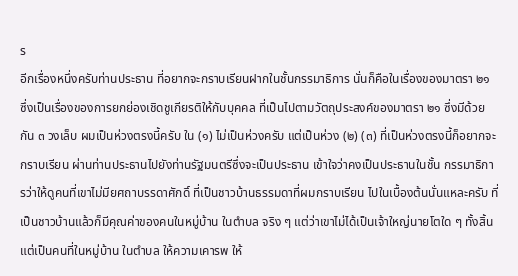ร
อีกเรื่องหนึ่งครับท่านประธาน ที่อยากจะกราบเรียนฝากในชั้นกรรมาธิการ นั่นก็คือในเรื่องของมาตรา ๒๑ ซึ่งเป็นเรื่องของการยกย่องเชิดชูเกียรติให้กับบุคคล ที่เป็นไปตามวัตถุประสงค์ของมาตรา ๒๑ ซึ่งมีด้วยกัน ๓ วงเล็บ ผมเป็นห่วงตรงนี้ครับ ใน (๑) ไม่เป็นห่วงครับ แต่เป็นห่วง (๒) (๓) ที่เป็นห่วงตรงนี้ก็อยากจะกราบเรียน ผ่านท่านประธานไปยังท่านรัฐมนตรีซึ่งจะเป็นประธาน เข้าใจว่าคงเป็นประธานในชั้น กรรมาธิการว่าให้ดูคนที่เขาไม่มียศถาบรรดาศักดิ์ ที่เป็นชาวบ้านธรรมดาที่ผมกราบเรียน ไปในเบื้องต้นนั่นแหละครับ ที่เป็นชาวบ้านแล้วก็มีคุณค่าของคนในหมู่บ้าน ในตําบล จริง ๆ แต่ว่าเขาไม่ได้เป็นเจ้าใหญ่นายโตใด ๆ ทั้งสิ้น แต่เป็นคนที่ในหมู่บ้าน ในตําบล ให้ความเคารพ ให้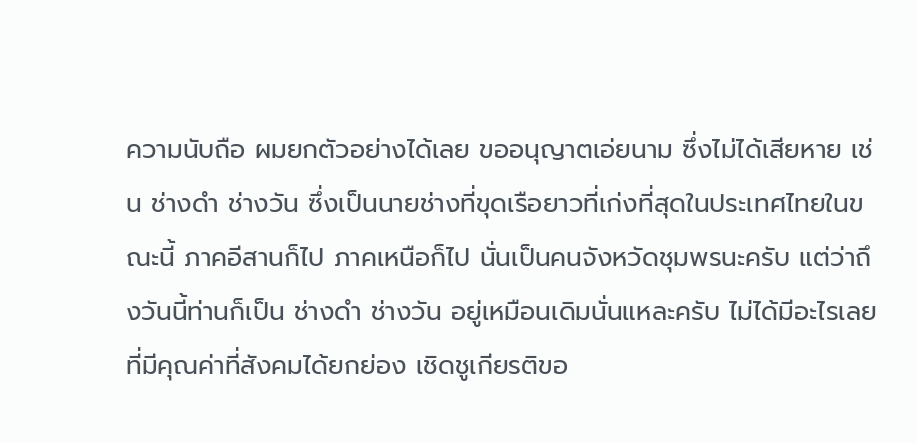ความนับถือ ผมยกตัวอย่างได้เลย ขออนุญาตเอ่ยนาม ซึ่งไม่ได้เสียหาย เช่น ช่างดํา ช่างวัน ซึ่งเป็นนายช่างที่ขุดเรือยาวที่เก่งที่สุดในประเทศไทยในขณะนี้ ภาคอีสานก็ไป ภาคเหนือก็ไป นั่นเป็นคนจังหวัดชุมพรนะครับ แต่ว่าถึงวันนี้ท่านก็เป็น ช่างดํา ช่างวัน อยู่เหมือนเดิมนั่นแหละครับ ไม่ได้มีอะไรเลยที่มีคุณค่าที่สังคมได้ยกย่อง เชิดชูเกียรติขอ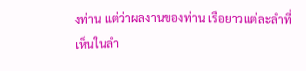งท่าน แต่ว่าผลงานของท่าน เรือยาวแต่ละลําที่เห็นในลํา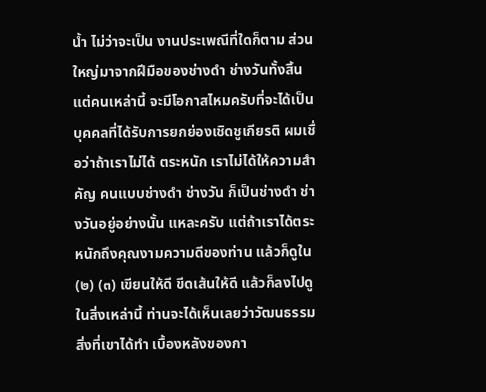นํ้า ไม่ว่าจะเป็น งานประเพณีที่ใดก็ตาม ส่วนใหญ่มาจากฝีมือของช่างดํา ช่างวันทั้งสิ้น แต่คนเหล่านี้ จะมีโอกาสไหมครับที่จะได้เป็นบุคคลที่ได้รับการยกย่องเชิดชูเกียรติ ผมเชื่อว่าถ้าเราไม่ได้ ตระหนัก เราไม่ได้ให้ความสําคัญ คนแบบช่างดํา ช่างวัน ก็เป็นช่างดํา ช่างวันอยู่อย่างนั้น แหละครับ แต่ถ้าเราได้ตระหนักถึงคุณงามความดีของท่าน แล้วก็ดูใน (๒) (๓) เขียนให้ดี ขีดเส้นให้ดี แล้วก็ลงไปดูในสิ่งเหล่านี้ ท่านจะได้เห็นเลยว่าวัฒนธรรม สิ่งที่เขาได้ทํา เบื้องหลังของกา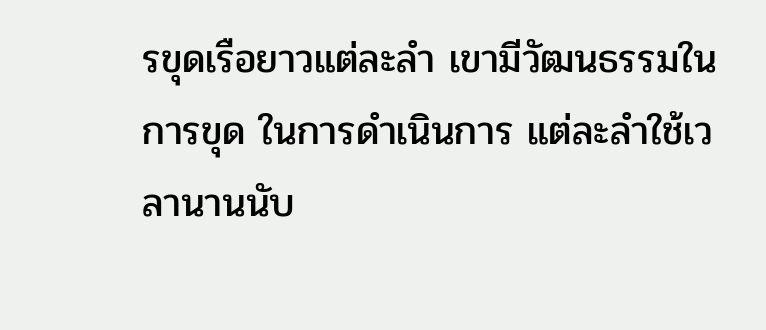รขุดเรือยาวแต่ละลํา เขามีวัฒนธรรมในการขุด ในการดําเนินการ แต่ละลําใช้เวลานานนับ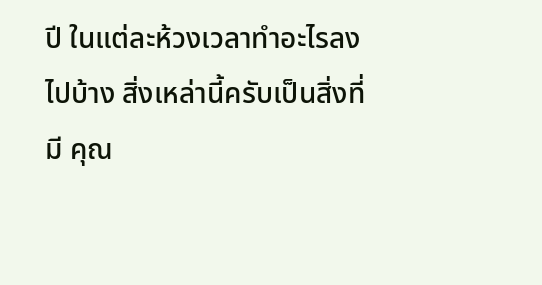ปี ในแต่ละห้วงเวลาทําอะไรลงไปบ้าง สิ่งเหล่านี้ครับเป็นสิ่งที่มี คุณ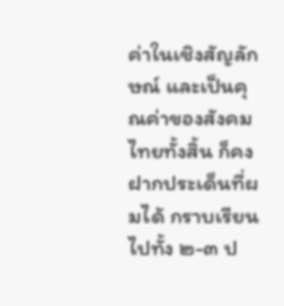ค่าในเชิงสัญลักษณ์ และเป็นคุณค่าของสังคมไทยทั้งสิ้น ก็คงฝากประเด็นที่ผมได้ กราบเรียนไปทั้ง ๒-๓ ป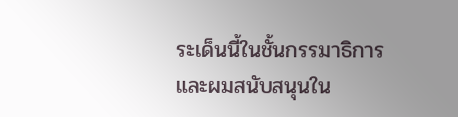ระเด็นนี้ในชั้นกรรมาธิการ และผมสนับสนุนใน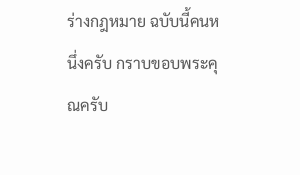ร่างกฎหมาย ฉบับนี้คนหนึ่งครับ กราบขอบพระคุณครับ